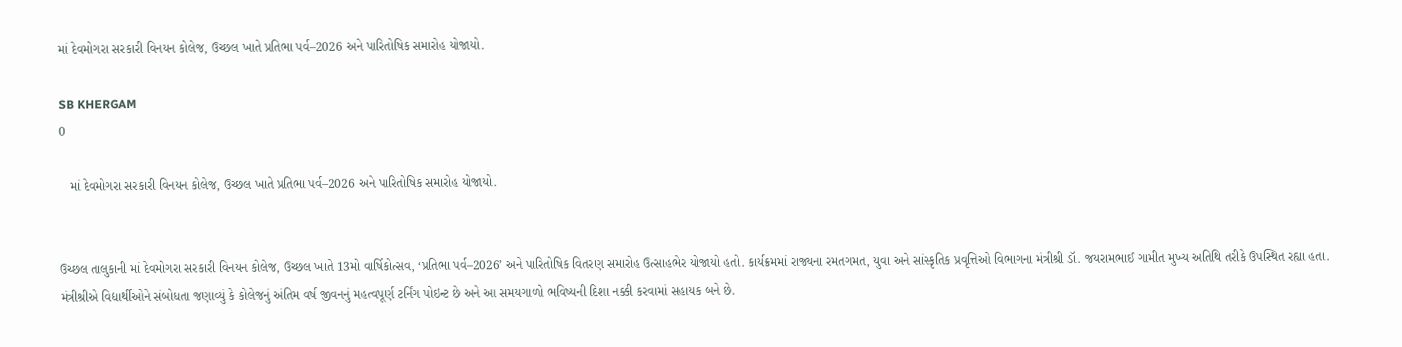માં દેવમોગરા સરકારી વિનયન કોલેજ, ઉચ્છલ ખાતે પ્રતિભા પર્વ–2026 અને પારિતોષિક સમારોહ યોજાયો.

SB KHERGAM
0

   માં દેવમોગરા સરકારી વિનયન કોલેજ, ઉચ્છલ ખાતે પ્રતિભા પર્વ–2026 અને પારિતોષિક સમારોહ યોજાયો.


ઉચ્છલ તાલુકાની માં દેવમોગરા સરકારી વિનયન કોલેજ, ઉચ્છલ ખાતે 13મો વાર્ષિકોત્સવ, ‘પ્રતિભા પર્વ–2026’ અને પારિતોષિક વિતરણ સમારોહ ઉત્સાહભેર યોજાયો હતો. કાર્યક્રમમાં રાજ્યના રમતગમત, યુવા અને સાંસ્કૃતિક પ્રવૃત્તિઓ વિભાગના મંત્રીશ્રી ડૉ. જયરામભાઈ ગામીત મુખ્ય અતિથિ તરીકે ઉપસ્થિત રહ્યા હતા. મંત્રીશ્રીએ વિદ્યાર્થીઓને સંબોધતા જણાવ્યું કે કોલેજનું અંતિમ વર્ષ જીવનનું મહત્વપૂર્ણ ટર્નિંગ પોઇન્ટ છે અને આ સમયગાળો ભવિષ્યની દિશા નક્કી કરવામાં સહાયક બને છે.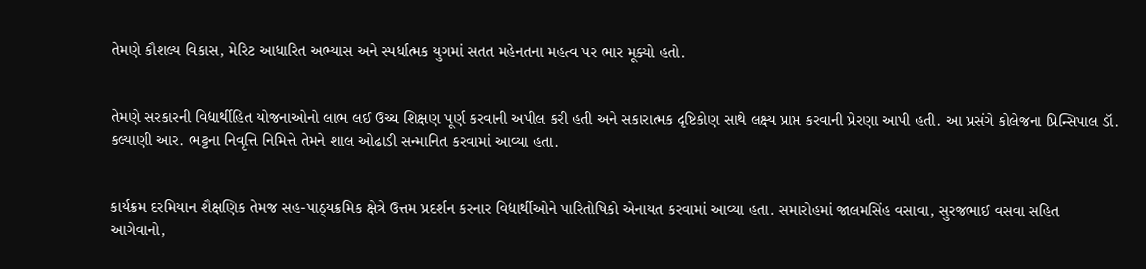તેમણે કૌશલ્ય વિકાસ, મેરિટ આધારિત અભ્યાસ અને સ્પર્ધાત્મક યુગમાં સતત મહેનતના મહત્વ પર ભાર મૂક્યો હતો.


તેમણે સરકારની વિદ્યાર્થીહિત યોજનાઓનો લાભ લઈ ઉચ્ચ શિક્ષણ પૂર્ણ કરવાની અપીલ કરી હતી અને સકારાત્મક દૃષ્ટિકોણ સાથે લક્ષ્ય પ્રાપ્ત કરવાની પ્રેરણા આપી હતી. આ પ્રસંગે કોલેજના પ્રિન્સિપાલ ડૉ. કલ્યાણી આર. ભટ્ટના નિવૃત્તિ નિમિત્તે તેમને શાલ ઓઢાડી સન્માનિત કરવામાં આવ્યા હતા.


કાર્યક્રમ દરમિયાન શૈક્ષણિક તેમજ સહ-પાઠ્યક્રમિક ક્ષેત્રે ઉત્તમ પ્રદર્શન કરનાર વિદ્યાર્થીઓને પારિતોષિકો એનાયત કરવામાં આવ્યા હતા. સમારોહમાં જાલમસિંહ વસાવા, સુરજભાઈ વસવા સહિત આગેવાનો,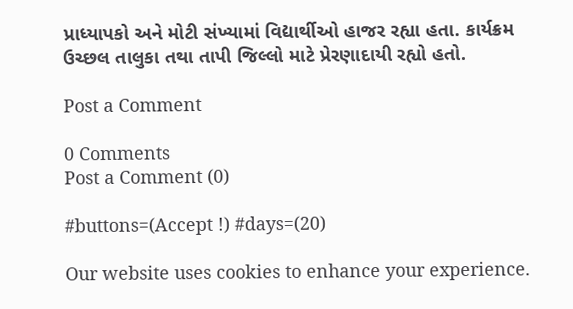પ્રાધ્યાપકો અને મોટી સંખ્યામાં વિદ્યાર્થીઓ હાજર રહ્યા હતા. કાર્યક્રમ ઉચ્છલ તાલુકા તથા તાપી જિલ્લો માટે પ્રેરણાદાયી રહ્યો હતો.

Post a Comment

0 Comments
Post a Comment (0)

#buttons=(Accept !) #days=(20)

Our website uses cookies to enhance your experience.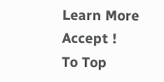Learn More
Accept !
To Top